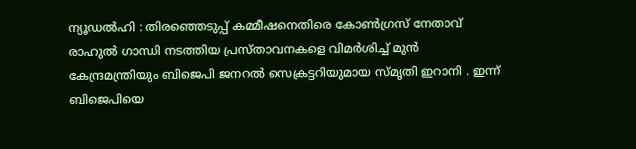ന്യൂഡൽഹി : തിരഞ്ഞെടുപ്പ് കമ്മീഷനെതിരെ കോൺഗ്രസ് നേതാവ് രാഹുൽ ഗാന്ധി നടത്തിയ പ്രസ്താവനകളെ വിമർശിച്ച് മുൻ കേന്ദ്രമന്ത്രിയും ബിജെപി ജനറൽ സെക്രട്ടറിയുമായ സ്മൃതി ഇറാനി . ഇന്ന് ബിജെപിയെ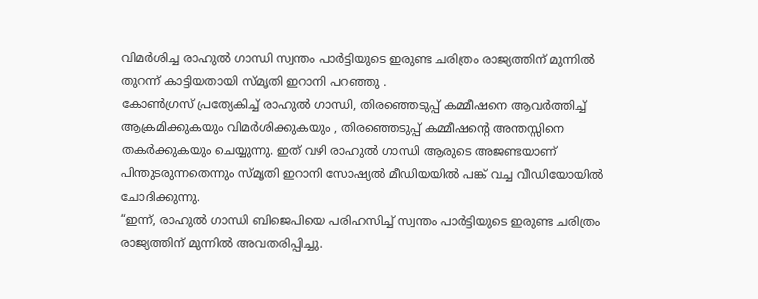വിമർശിച്ച രാഹുൽ ഗാന്ധി സ്വന്തം പാർട്ടിയുടെ ഇരുണ്ട ചരിത്രം രാജ്യത്തിന് മുന്നിൽ തുറന്ന് കാട്ടിയതായി സ്മൃതി ഇറാനി പറഞ്ഞു .
കോൺഗ്രസ് പ്രത്യേകിച്ച് രാഹുൽ ഗാന്ധി, തിരഞ്ഞെടുപ്പ് കമ്മീഷനെ ആവർത്തിച്ച് ആക്രമിക്കുകയും വിമർശിക്കുകയും , തിരഞ്ഞെടുപ്പ് കമ്മീഷന്റെ അന്തസ്സിനെ തകർക്കുകയും ചെയ്യുന്നു. ഇത് വഴി രാഹുൽ ഗാന്ധി ആരുടെ അജണ്ടയാണ് പിന്തുടരുന്നതെന്നും സ്മൃതി ഇറാനി സോഷ്യൽ മീഡിയയിൽ പങ്ക് വച്ച വീഡിയോയിൽ ചോദിക്കുന്നു.
“ഇന്ന്, രാഹുൽ ഗാന്ധി ബിജെപിയെ പരിഹസിച്ച് സ്വന്തം പാർട്ടിയുടെ ഇരുണ്ട ചരിത്രം രാജ്യത്തിന് മുന്നിൽ അവതരിപ്പിച്ചു.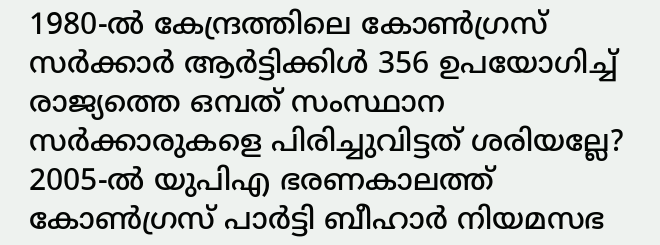1980-ൽ കേന്ദ്രത്തിലെ കോൺഗ്രസ് സർക്കാർ ആർട്ടിക്കിൾ 356 ഉപയോഗിച്ച് രാജ്യത്തെ ഒമ്പത് സംസ്ഥാന സർക്കാരുകളെ പിരിച്ചുവിട്ടത് ശരിയല്ലേ? 2005-ൽ യുപിഎ ഭരണകാലത്ത് കോൺഗ്രസ് പാർട്ടി ബീഹാർ നിയമസഭ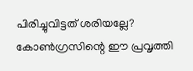പിരിച്ചുവിട്ടത് ശരിയല്ലേ? കോൺഗ്രസിന്റെ ഈ പ്രവൃത്തി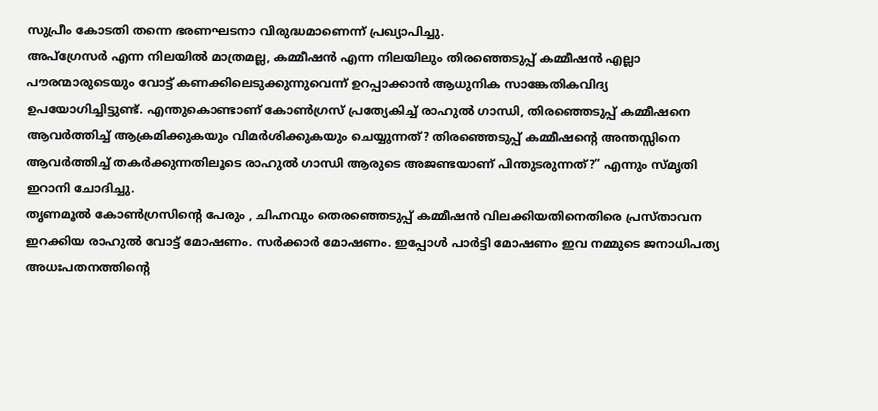സുപ്രീം കോടതി തന്നെ ഭരണഘടനാ വിരുദ്ധമാണെന്ന് പ്രഖ്യാപിച്ചു.
അപ്ഗ്രേസർ എന്ന നിലയിൽ മാത്രമല്ല, കമ്മീഷൻ എന്ന നിലയിലും തിരഞ്ഞെടുപ്പ് കമ്മീഷൻ എല്ലാ പൗരന്മാരുടെയും വോട്ട് കണക്കിലെടുക്കുന്നുവെന്ന് ഉറപ്പാക്കാൻ ആധുനിക സാങ്കേതികവിദ്യ ഉപയോഗിച്ചിട്ടുണ്ട്. എന്തുകൊണ്ടാണ് കോൺഗ്രസ് പ്രത്യേകിച്ച് രാഹുൽ ഗാന്ധി, തിരഞ്ഞെടുപ്പ് കമ്മീഷനെ ആവർത്തിച്ച് ആക്രമിക്കുകയും വിമർശിക്കുകയും ചെയ്യുന്നത്? തിരഞ്ഞെടുപ്പ് കമ്മീഷന്റെ അന്തസ്സിനെ ആവർത്തിച്ച് തകർക്കുന്നതിലൂടെ രാഹുൽ ഗാന്ധി ആരുടെ അജണ്ടയാണ് പിന്തുടരുന്നത്?” എന്നും സ്മൃതി ഇറാനി ചോദിച്ചു.
തൃണമൂൽ കോൺഗ്രസിന്റെ പേരും , ചിഹ്നവും തെരഞ്ഞെടുപ്പ് കമ്മീഷൻ വിലക്കിയതിനെതിരെ പ്രസ്താവന ഇറക്കിയ രാഹുൽ വോട്ട് മോഷണം. സർക്കാർ മോഷണം. ഇപ്പോൾ പാർട്ടി മോഷണം ഇവ നമ്മുടെ ജനാധിപത്യ അധഃപതനത്തിന്റെ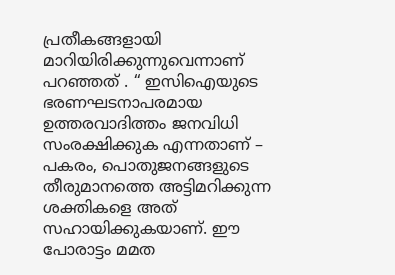പ്രതീകങ്ങളായി മാറിയിരിക്കുന്നുവെന്നാണ് പറഞ്ഞത് . “ ഇസിഐയുടെ ഭരണഘടനാപരമായ ഉത്തരവാദിത്തം ജനവിധി സംരക്ഷിക്കുക എന്നതാണ് – പകരം, പൊതുജനങ്ങളുടെ തീരുമാനത്തെ അട്ടിമറിക്കുന്ന ശക്തികളെ അത് സഹായിക്കുകയാണ്. ഈ പോരാട്ടം മമത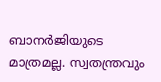ബാനർജിയുടെ മാത്രമല്ല. സ്വതന്ത്രവും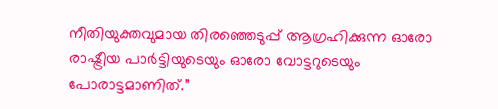നീതിയുക്തവുമായ തിരഞ്ഞെടുപ്പ് ആഗ്രഹിക്കുന്ന ഓരോ രാഷ്ട്രീയ പാർട്ടിയുടെയും ഓരോ വോട്ടറുടെയും പോരാട്ടമാണിത്.”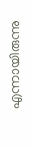എന്നായിരുന്നു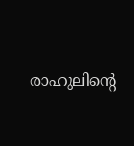രാഹുലിന്റെ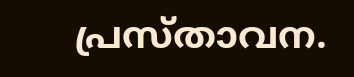പ്രസ്താവന.